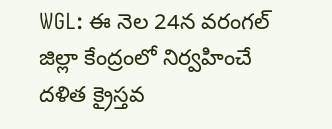WGL: ఈ నెల 24న వరంగల్ జిల్లా కేంద్రంలో నిర్వహించే దళిత క్రైస్తవ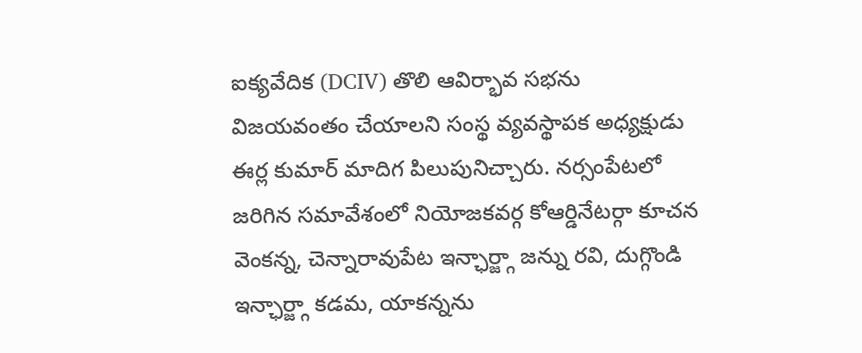ఐక్యవేదిక (DCIV) తొలి ఆవిర్భావ సభను విజయవంతం చేయాలని సంస్థ వ్యవస్థాపక అధ్యక్షుడు ఈర్ల కుమార్ మాదిగ పిలుపునిచ్చారు. నర్సంపేటలో జరిగిన సమావేశంలో నియోజకవర్గ కోఆర్డినేటర్గా కూచన వెంకన్న, చెన్నారావుపేట ఇన్ఛార్జ్గా జన్ను రవి, దుగ్గొండి ఇన్ఛార్జ్గా కడమ, యాకన్నను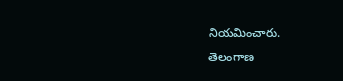నియమించారు.
తెలంగాణ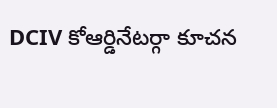DCIV కోఆర్డినేటర్గా కూచన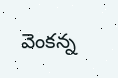వెంకన్న